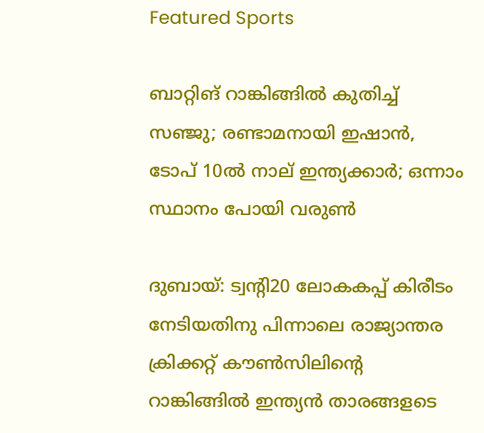Featured Sports

ബാറ്റിങ് റാങ്കിങ്ങിൽ കുതിച്ച് സഞ്ജു; രണ്ടാമനായി ഇഷാൻ, ടോപ് 10ൽ നാല് ഇന്ത്യക്കാർ; ഒന്നാം സ്ഥാനം പോയി വരുണ്‍

ദുബായ്‌: ട്വന്റി20 ലോകകപ്പ്‌ കിരീടം നേടിയതിനു പിന്നാലെ രാജ്യാന്തര ക്രിക്കറ്റ്‌ കൗണ്‍സിലിന്റെ റാങ്കിങ്ങില്‍ ഇന്ത്യന്‍ താരങ്ങളടെ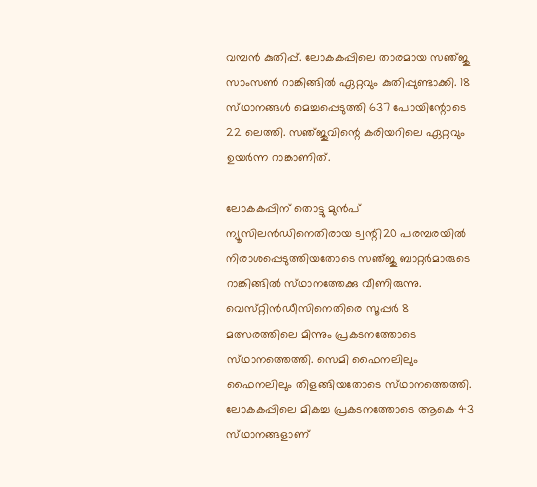വമ്പന്‍ കുതിപ്പ്‌. ലോകകപ്പിലെ താരമായ സഞ്‌ജു സാംസണ്‍ റാങ്കിങ്ങില്‍ ഏറ്റവും കുതിപ്പുണ്ടാക്കി. 18 സ്‌ഥാനങ്ങള്‍ മെച്ചപ്പെടുത്തി 637 പോയിന്റോടെ 22 ലെത്തി. സഞ്‌ജുവിന്റെ കരിയറിലെ ഏറ്റവും ഉയര്‍ന്ന റാങ്കാണിത്‌.

ലോകകപ്പിന്‌ തൊട്ടു മുന്‍പ്‌ ന്യൂസിലന്‍ഡിനെതിരായ ട്വന്റി20 പരമ്പരയില്‍ നിരാശപ്പെടുത്തിയതോടെ സഞ്‌ജു ബാറ്റര്‍മാരുടെ റാങ്കിങ്ങില്‍ സ്‌ഥാനത്തേക്കു വീണിരുന്നു. വെസ്‌റ്റിന്‍ഡീസിനെതിരെ സൂപ്പര്‍ 8 മത്സരത്തിലെ മിന്നും പ്രകടനത്തോടെ സ്‌ഥാനത്തെത്തി. സെമി ഫൈനലിലും ഫൈനലിലും തിളങ്ങിയതോടെ സ്‌ഥാനത്തെത്തി. ലോകകപ്പിലെ മികച്ച പ്രകടനത്തോടെ ആകെ 43 സ്‌ഥാനങ്ങളാണ്‌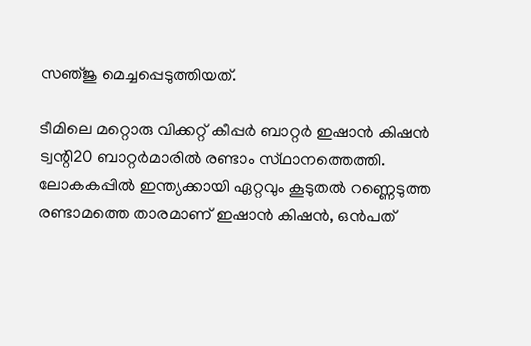സഞ്‌ജു മെച്ചപ്പെടുത്തിയത്‌.

ടീമിലെ മറ്റൊരു വിക്കറ്റ്‌ കീപ്പര്‍ ബാറ്റര്‍ ഇഷാന്‍ കിഷന്‍ ട്വന്റി20 ബാറ്റര്‍മാരില്‍ രണ്ടാം സ്‌ഥാനത്തെത്തി. ലോകകപ്പില്‍ ഇന്ത്യക്കായി ഏറ്റവും കൂടുതല്‍ റണ്ണെടുത്ത രണ്ടാമത്തെ താരമാണ്‌ ഇഷാന്‍ കിഷന്‍, ഒന്‍പത്‌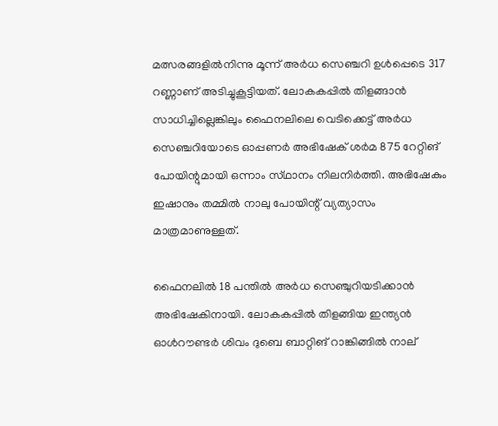മത്സരങ്ങളില്‍നിന്നു മൂന്ന്‌ അര്‍ധ സെഞ്ചറി ഉള്‍പ്പെടെ 317 റണ്ണാണ്‌ അടിച്ചുകൂട്ടിയത്‌. ലോകകപ്പില്‍ തിളങ്ങാന്‍ സാധിച്ചില്ലെങ്കിലും ഫൈനലിലെ വെടിക്കെട്ട്‌ അര്‍ധ സെഞ്ചറിയോടെ ഓപ്പണര്‍ അഭിഷേക്‌ ശര്‍മ 875 റേറ്റിങ്‌ പോയിന്റുമായി ഒന്നാം സ്‌ഥാനം നിലനിര്‍ത്തി. അഭിഷേകും ഇഷാനും തമ്മില്‍ നാലു പോയിന്റ്‌ വ്യത്യാസം മാത്രമാണുള്ളത്‌.

ഫൈനലില്‍ 18 പന്തില്‍ അര്‍ധ സെഞ്ചുറിയടിക്കാന്‍ അഭിഷേകിനായി. ലോകകപ്പില്‍ തിളങ്ങിയ ഇന്ത്യന്‍ ഓള്‍റൗണ്ടര്‍ ശിവം ദുബെ ബാറ്റിങ്‌ റാങ്കിങ്ങില്‍ നാല്‌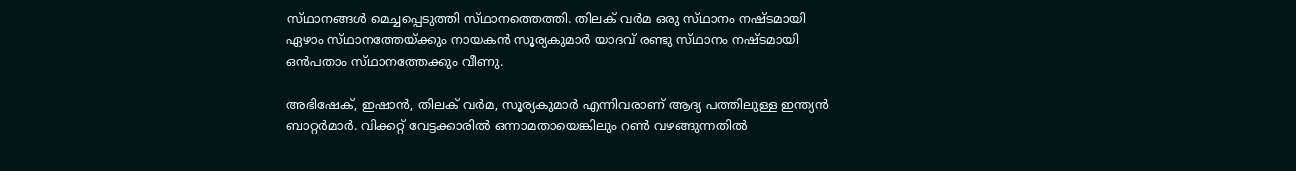സ്‌ഥാനങ്ങള്‍ മെച്ചപ്പെടുത്തി സ്‌ഥാനത്തെത്തി. തിലക്‌ വര്‍മ ഒരു സ്‌ഥാനം നഷ്‌ടമായി ഏഴാം സ്‌ഥാനത്തേയ്‌ക്കും നായകന്‍ സൂര്യകുമാര്‍ യാദവ്‌ രണ്ടു സ്‌ഥാനം നഷ്‌ടമായി ഒന്‍പതാം സ്‌ഥാനത്തേക്കും വീണു.

അഭിഷേക്‌, ഇഷാന്‍, തിലക്‌ വര്‍മ, സൂര്യകുമാര്‍ എന്നിവരാണ്‌ ആദ്യ പത്തിലുള്ള ഇന്ത്യന്‍ ബാറ്റര്‍മാര്‍. വിക്കറ്റ്‌ വേട്ടക്കാരില്‍ ഒന്നാമതായെങ്കിലും റണ്‍ വഴങ്ങുന്നതില്‍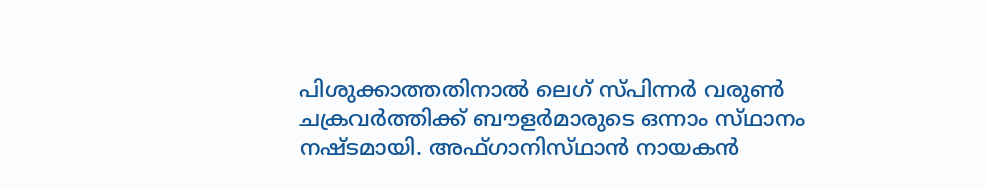പിശുക്കാത്തതിനാല്‍ ലെഗ്‌ സ്‌പിന്നര്‍ വരുണ്‍ ചക്രവര്‍ത്തിക്ക്‌ ബൗളര്‍മാരുടെ ഒന്നാം സ്‌ഥാനം നഷ്‌ടമായി. അഫ്‌ഗാനിസ്‌ഥാന്‍ നായകന്‍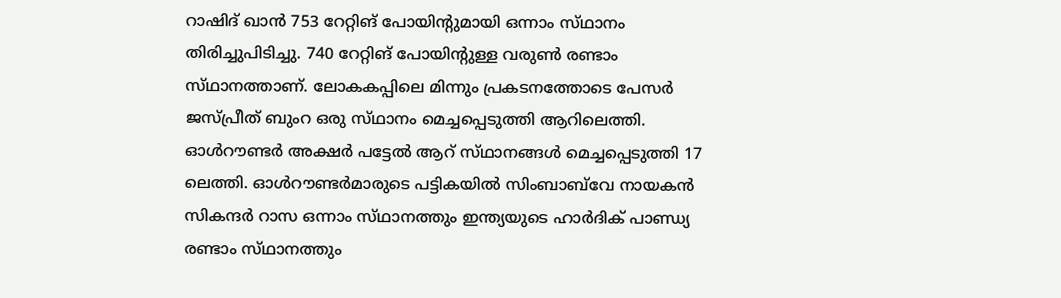റാഷിദ്‌ ഖാന്‍ 753 റേറ്റിങ്‌ പോയിന്റുമായി ഒന്നാം സ്‌ഥാനം തിരിച്ചുപിടിച്ചു. 740 റേറ്റിങ്‌ പോയിന്റുള്ള വരുണ്‍ രണ്ടാം സ്‌ഥാനത്താണ്‌. ലോകകപ്പിലെ മിന്നും പ്രകടനത്തോടെ പേസര്‍ ജസ്‌പ്രീത്‌ ബുംറ ഒരു സ്‌ഥാനം മെച്ചപ്പെടുത്തി ആറിലെത്തി. ഓള്‍റൗണ്ടര്‍ അക്ഷര്‍ പട്ടേല്‍ ആറ്‌ സ്‌ഥാനങ്ങള്‍ മെച്ചപ്പെടുത്തി 17 ലെത്തി. ഓള്‍റൗണ്ടര്‍മാരുടെ പട്ടികയില്‍ സിംബാബ്‌വേ നായകന്‍ സികന്ദര്‍ റാസ ഒന്നാം സ്‌ഥാനത്തും ഇന്ത്യയുടെ ഹാര്‍ദിക്‌ പാണ്ഡ്യ രണ്ടാം സ്‌ഥാനത്തും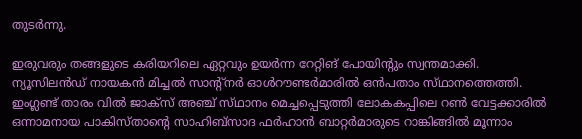തുടര്‍ന്നു.

ഇരുവരും തങ്ങളുടെ കരിയറിലെ ഏറ്റവും ഉയര്‍ന്ന റേറ്റിങ്‌ പോയിന്റും സ്വന്തമാക്കി. ന്യൂസിലന്‍ഡ്‌ നായകന്‍ മിച്ചല്‍ സാന്റ്‌നര്‍ ഓള്‍റൗണ്ടര്‍മാരില്‍ ഒന്‍പതാം സ്‌ഥാനത്തെത്തി. ഇംഗ്ലണ്ട്‌ താരം വില്‍ ജാക്‌സ് അഞ്ച്‌ സ്‌ഥാനം മെച്ചപ്പെടുത്തി ലോകകപ്പിലെ റണ്‍ വേട്ടക്കാരില്‍ ഒന്നാമനായ പാകിസ്‌താന്റെ സാഹിബ്‌സാദ ഫര്‍ഹാന്‍ ബാറ്റര്‍മാരുടെ റാങ്കിങ്ങില്‍ മൂന്നാം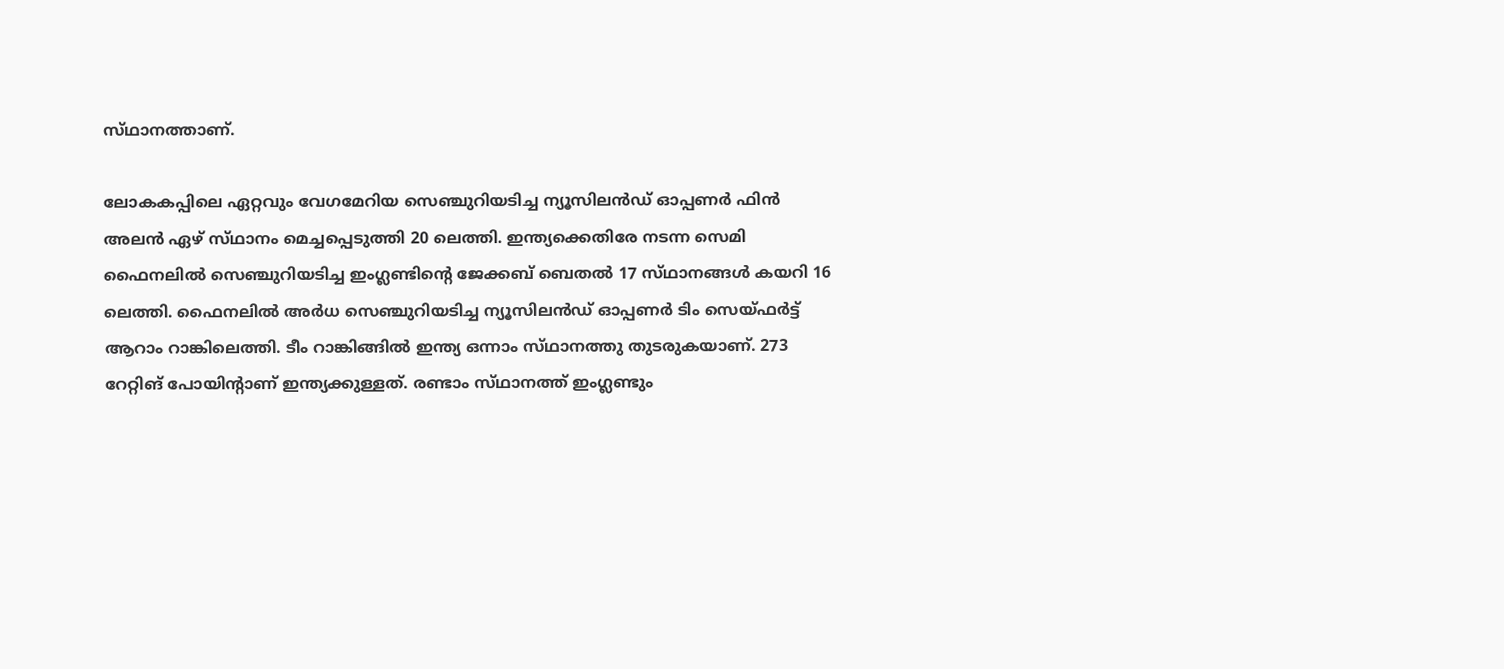സ്‌ഥാനത്താണ്‌.

ലോകകപ്പിലെ ഏറ്റവും വേഗമേറിയ സെഞ്ചുറിയടിച്ച ന്യൂസിലന്‍ഡ്‌ ഓപ്പണര്‍ ഫിന്‍ അലന്‍ ഏഴ്‌ സ്‌ഥാനം മെച്ചപ്പെടുത്തി 20 ലെത്തി. ഇന്ത്യക്കെതിരേ നടന്ന സെമി ഫൈനലില്‍ സെഞ്ചുറിയടിച്ച ഇംഗ്ലണ്ടിന്റെ ജേക്കബ്‌ ബെതല്‍ 17 സ്‌ഥാനങ്ങള്‍ കയറി 16 ലെത്തി. ഫൈനലില്‍ അര്‍ധ സെഞ്ചുറിയടിച്ച ന്യൂസിലന്‍ഡ്‌ ഓപ്പണര്‍ ടിം സെയ്‌ഫര്‍ട്ട്‌ ആറാം റാങ്കിലെത്തി. ടീം റാങ്കിങ്ങില്‍ ഇന്ത്യ ഒന്നാം സ്‌ഥാനത്തു തുടരുകയാണ്‌. 273 റേറ്റിങ്‌ പോയിന്റാണ്‌ ഇന്ത്യക്കുള്ളത്‌. രണ്ടാം സ്‌ഥാനത്ത്‌ ഇംഗ്ലണ്ടും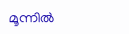മൂന്നില്‍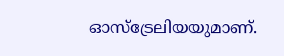ഓസ്‌ട്രേലിയയുമാണ്‌.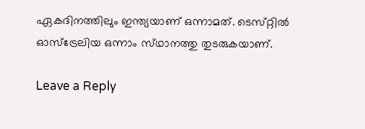ഏകദിനത്തിലും ഇന്ത്യയാണ്‌ ഒന്നാമത്‌. ടെസ്‌റ്റില്‍ ഓസ്‌ട്രേലിയ ഒന്നാം സ്‌ഥാനത്തു തുടരുകയാണ്‌.

Leave a Reply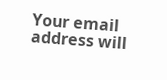Your email address will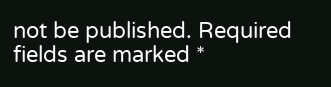not be published. Required fields are marked *